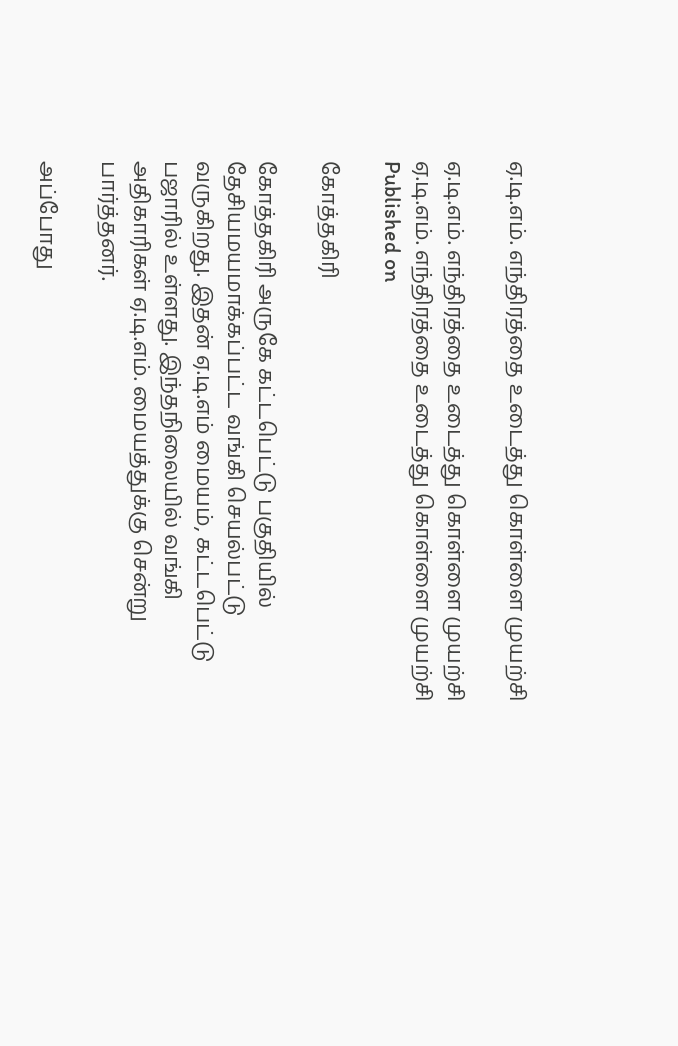ஏ.டி.எம். எந்திரத்தை உடைத்து கொள்ளை முயற்சி

ஏ.டி.எம். எந்திரத்தை உடைத்து கொள்ளை முயற்சி
ஏ.டி.எம். எந்திரத்தை உடைத்து கொள்ளை முயற்சி
Published on

கோத்தகிரி

கோத்தகிரி அருகே கட்டபெட்டு பகுதியில் தேசியமயமாக்கப்பட்ட வங்கி செயல்பட்டு வருகிறது. இதன் ஏ.டி.எம் மையம், கட்டபெட்டு பஜாரில் உள்ளது. இந்தநிலையில் வங்கி அதிகாரிகள் ஏ.டி.எம். மையத்துக்கு சென்று பார்த்தனர்.

அப்போது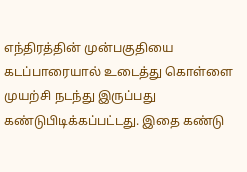எந்திரத்தின் முன்பகுதியை கடப்பாரையால் உடைத்து கொள்ளை முயற்சி நடந்து இருப்பது கண்டுபிடிக்கப்பட்டது. இதை கண்டு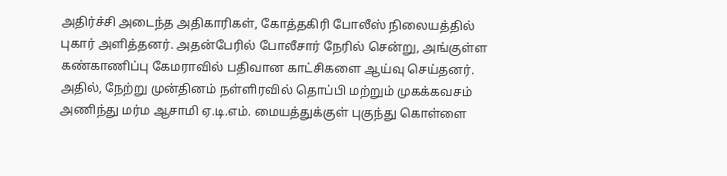அதிர்ச்சி அடைந்த அதிகாரிகள், கோத்தகிரி போலீஸ் நிலையத்தில் புகார் அளித்தனர். அதன்பேரில் போலீசார் நேரில் சென்று, அங்குள்ள கண்காணிப்பு கேமராவில் பதிவான காட்சிகளை ஆய்வு செய்தனர். அதில், நேற்று முன்தினம் நள்ளிரவில் தொப்பி மற்றும் முகக்கவசம் அணிந்து மர்ம ஆசாமி ஏ.டி.எம். மையத்துக்குள் புகுந்து கொள்ளை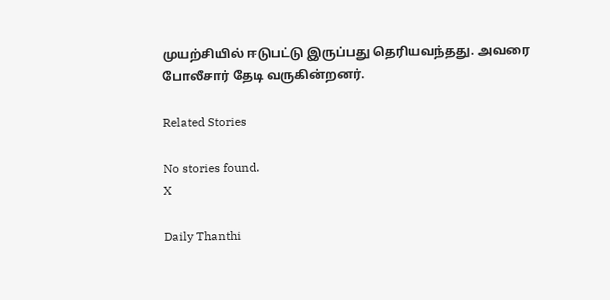முயற்சியில் ஈடுபட்டு இருப்பது தெரியவந்தது. அவரை போலீசார் தேடி வருகின்றனர்.

Related Stories

No stories found.
X

Daily Thanthi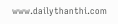www.dailythanthi.com